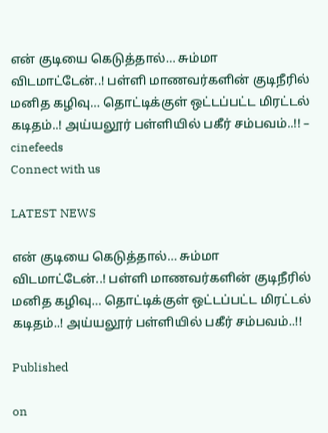என் குடியை கெடுத்தால்… சும்மா விடமாட்டேன்..! பள்ளி மாணவர்களின் குடிநீரில் மனித கழிவு… தொட்டிக்குள் ஒட்டப்பட்ட மிரட்டல் கடிதம்..! அய்யலூர் பள்ளியில் பகீர் சம்பவம்..!! – cinefeeds
Connect with us

LATEST NEWS

என் குடியை கெடுத்தால்… சும்மா விடமாட்டேன்..! பள்ளி மாணவர்களின் குடிநீரில் மனித கழிவு… தொட்டிக்குள் ஒட்டப்பட்ட மிரட்டல் கடிதம்..! அய்யலூர் பள்ளியில் பகீர் சம்பவம்..!!

Published

on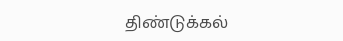திண்டுக்கல்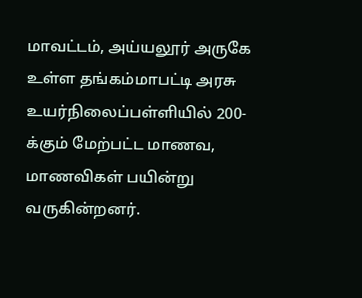மாவட்டம், அய்யலூர் அருகே உள்ள தங்கம்மாபட்டி அரசு உயர்நிலைப்பள்ளியில் 200-க்கும் மேற்பட்ட மாணவ, மாணவிகள் பயின்று வருகின்றனர்.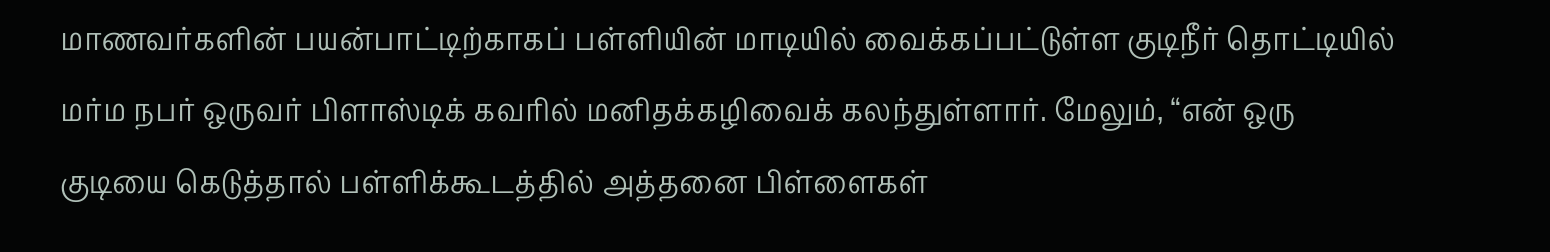மாணவர்களின் பயன்பாட்டிற்காகப் பள்ளியின் மாடியில் வைக்கப்பட்டுள்ள குடிநீர் தொட்டியில் மர்ம நபர் ஒருவர் பிளாஸ்டிக் கவரில் மனிதக்கழிவைக் கலந்துள்ளார். மேலும், “என் ஒரு குடியை கெடுத்தால் பள்ளிக்கூடத்தில் அத்தனை பிள்ளைகள்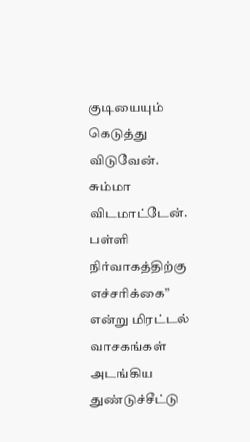குடியையும் கெடுத்து விடுவேன். சும்மா விடமாட்டேன். பள்ளி நிர்வாகத்திற்கு எச்சரிக்கை” என்று மிரட்டல் வாசகங்கள் அடங்கிய துண்டுச்சீட்டு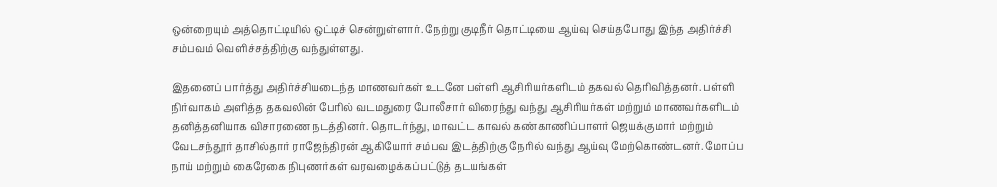ஒன்றையும் அத்தொட்டியில் ஒட்டிச் சென்றுள்ளார். நேற்று குடிநீர் தொட்டியை ஆய்வு செய்தபோது இந்த அதிர்ச்சி சம்பவம் வெளிச்சத்திற்கு வந்துள்ளது.

இதனைப் பார்த்து அதிர்ச்சியடைந்த மாணவர்கள் உடனே பள்ளி ஆசிரியர்களிடம் தகவல் தெரிவித்தனர். பள்ளி நிர்வாகம் அளித்த தகவலின் பேரில் வடமதுரை போலீசார் விரைந்து வந்து ஆசிரியர்கள் மற்றும் மாணவர்களிடம் தனித்தனியாக விசாரணை நடத்தினர். தொடர்ந்து, மாவட்ட காவல் கண்காணிப்பாளர் ஜெயக்குமார் மற்றும் வேடசந்தூர் தாசில்தார் ராஜேந்திரன் ஆகியோர் சம்பவ இடத்திற்கு நேரில் வந்து ஆய்வு மேற்கொண்டனர். மோப்ப நாய் மற்றும் கைரேகை நிபுணர்கள் வரவழைக்கப்பட்டுத் தடயங்கள்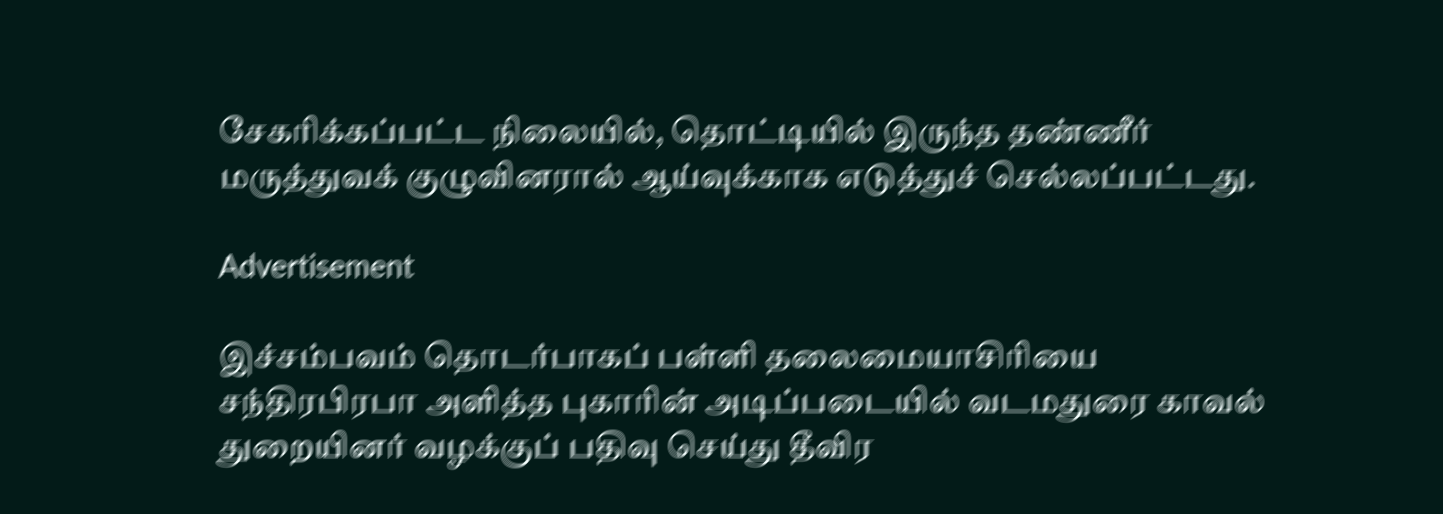சேகரிக்கப்பட்ட நிலையில், தொட்டியில் இருந்த தண்ணீர் மருத்துவக் குழுவினரால் ஆய்வுக்காக எடுத்துச் செல்லப்பட்டது.

Advertisement

இச்சம்பவம் தொடர்பாகப் பள்ளி தலைமையாசிரியை சந்திரபிரபா அளித்த புகாரின் அடிப்படையில் வடமதுரை காவல் துறையினர் வழக்குப் பதிவு செய்து தீவிர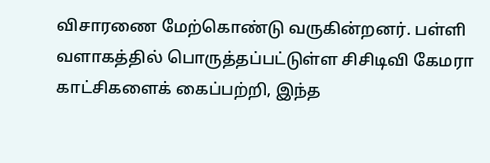விசாரணை மேற்கொண்டு வருகின்றனர். பள்ளி வளாகத்தில் பொருத்தப்பட்டுள்ள சிசிடிவி கேமரா காட்சிகளைக் கைப்பற்றி, இந்த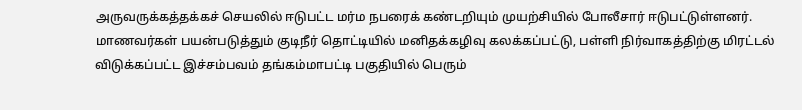அருவருக்கத்தக்கச் செயலில் ஈடுபட்ட மர்ம நபரைக் கண்டறியும் முயற்சியில் போலீசார் ஈடுபட்டுள்ளனர். மாணவர்கள் பயன்படுத்தும் குடிநீர் தொட்டியில் மனிதக்கழிவு கலக்கப்பட்டு, பள்ளி நிர்வாகத்திற்கு மிரட்டல் விடுக்கப்பட்ட இச்சம்பவம் தங்கம்மாபட்டி பகுதியில் பெரும்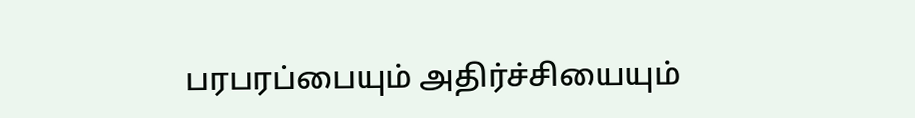பரபரப்பையும் அதிர்ச்சியையும்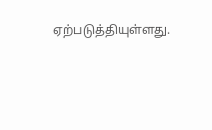ஏற்படுத்தியுள்ளது.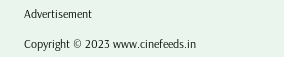Advertisement

Copyright © 2023 www.cinefeeds.in